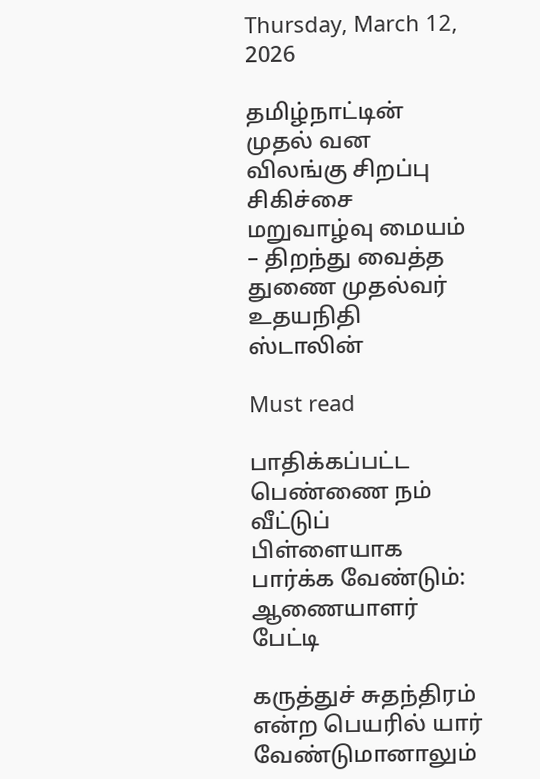Thursday, March 12, 2026

தமிழ்நாட்டின் முதல் வன விலங்கு சிறப்பு சிகிச்சை மறுவாழ்வு மையம் – திறந்து வைத்த துணை முதல்வர் உதயநிதி ஸ்டாலின்

Must read

பாதிக்கப்பட்ட பெண்ணை நம் வீட்டுப் பிள்ளையாக பார்க்க வேண்டும்: ஆணையாளர் பேட்டி

கருத்துச் சுதந்திரம் என்ற பெயரில் யார் வேண்டுமானாலும்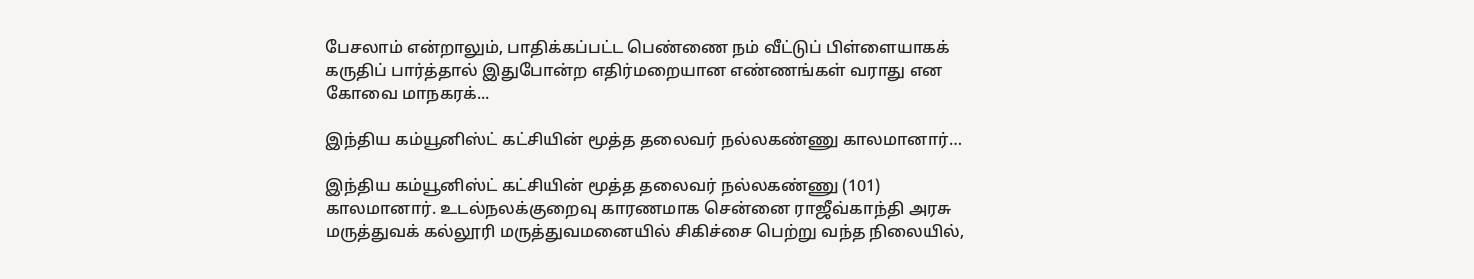பேசலாம் என்றாலும், பாதிக்கப்பட்ட பெண்ணை நம் வீட்டுப் பிள்ளையாகக் கருதிப் பார்த்தால் இதுபோன்ற எதிர்மறையான எண்ணங்கள் வராது என கோவை மாநகரக்...

இந்திய கம்யூனிஸ்ட் கட்சியின் மூத்த தலைவர் நல்லகண்ணு காலமானார்…

இந்திய கம்யூனிஸ்ட் கட்சியின் மூத்த தலைவர் நல்லகண்ணு (101) காலமானார். உடல்நலக்குறைவு காரணமாக சென்னை ராஜீவ்காந்தி அரசு மருத்துவக் கல்லூரி மருத்துவமனையில் சிகிச்சை பெற்று வந்த நிலையில்,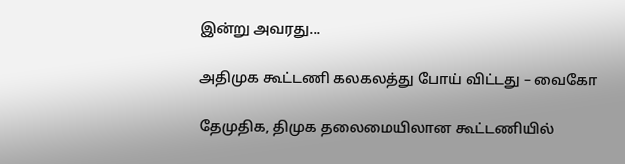இன்று அவரது...

அதிமுக கூட்டணி கலகலத்து போய் விட்டது – வைகோ

தேமுதிக, திமுக தலைமையிலான கூட்டணியில்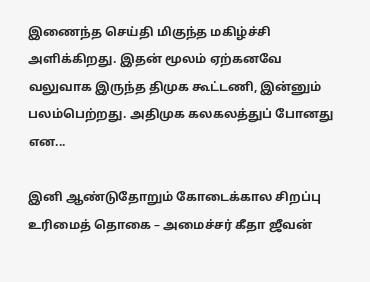இணைந்த செய்தி மிகுந்த மகிழ்ச்சி அளிக்கிறது. இதன் மூலம் ஏற்கனவே வலுவாக இருந்த திமுக கூட்டணி, இன்னும் பலம்பெற்றது. அதிமுக கலகலத்துப் போனது என...

இனி ஆண்டுதோறும் கோடைக்கால சிறப்பு உரிமைத் தொகை – அமைச்சர் கீதா ஜீவன்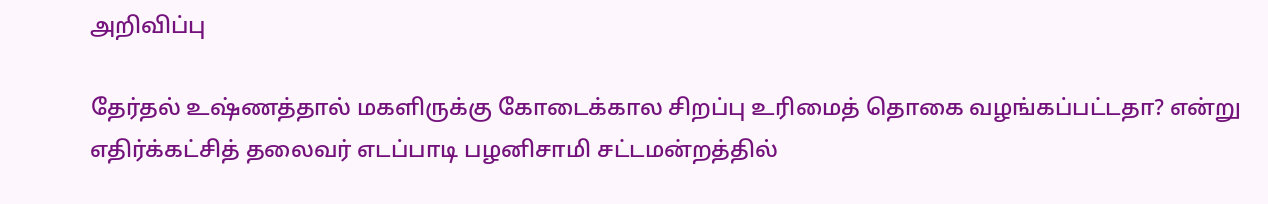அறிவிப்பு

தேர்தல் உஷ்ணத்தால் மகளிருக்கு கோடைக்கால சிறப்பு உரிமைத் தொகை வழங்கப்பட்டதா? என்று எதிர்க்கட்சித் தலைவர் எடப்பாடி பழனிசாமி சட்டமன்றத்தில்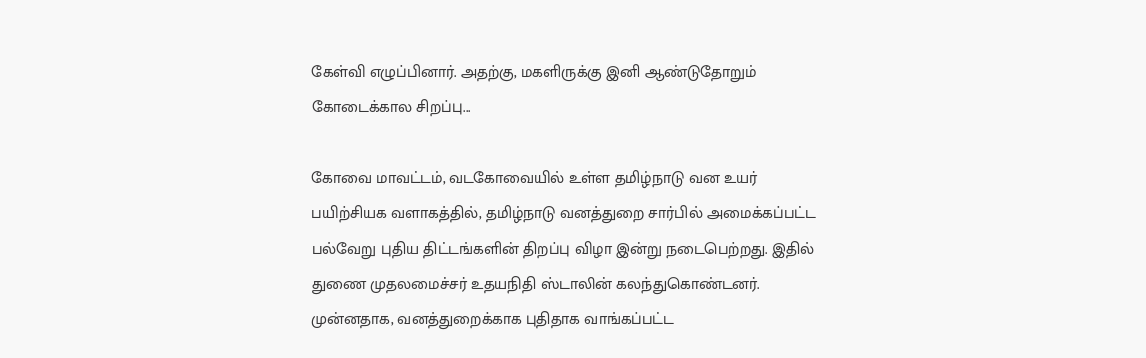கேள்வி எழுப்பினார். அதற்கு, மகளிருக்கு இனி ஆண்டுதோறும் கோடைக்கால சிறப்பு...

கோவை மாவட்டம், வடகோவையில் உள்ள தமிழ்நாடு வன உயர் பயிற்சியக வளாகத்தில், தமிழ்நாடு வனத்துறை சார்பில் அமைக்கப்பட்ட பல்வேறு புதிய திட்டங்களின் திறப்பு விழா இன்று நடைபெற்றது. இதில் துணை முதலமைச்சர் உதயநிதி ஸ்டாலின் கலந்துகொண்டனர். முன்னதாக, வனத்துறைக்காக புதிதாக வாங்கப்பட்ட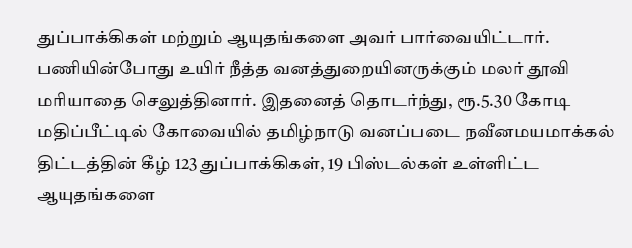துப்பாக்கிகள் மற்றும் ஆயுதங்களை அவர் பார்வையிட்டார். பணியின்போது உயிர் நீத்த வனத்துறையினருக்கும் மலர் தூவி மரியாதை செலுத்தினார். இதனைத் தொடர்ந்து, ரூ.5.30 கோடி மதிப்பீட்டில் கோவையில் தமிழ்நாடு வனப்படை நவீனமயமாக்கல் திட்டத்தின் கீழ் 123 துப்பாக்கிகள், 19 பிஸ்டல்கள் உள்ளிட்ட ஆயுதங்களை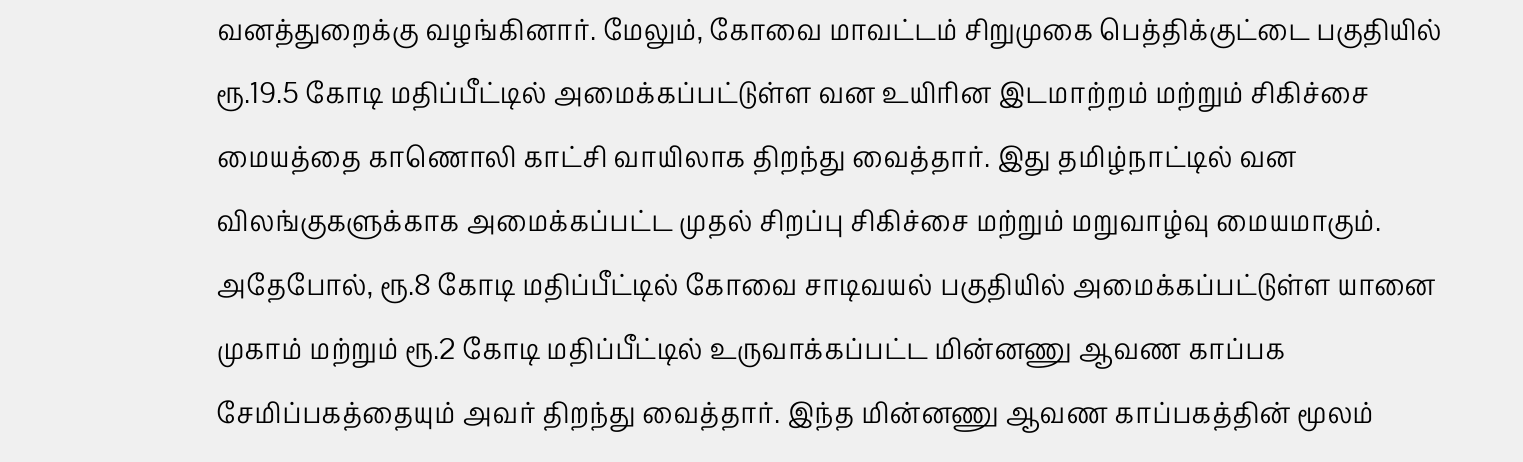வனத்துறைக்கு வழங்கினார். மேலும், கோவை மாவட்டம் சிறுமுகை பெத்திக்குட்டை பகுதியில் ரூ.19.5 கோடி மதிப்பீட்டில் அமைக்கப்பட்டுள்ள வன உயிரின இடமாற்றம் மற்றும் சிகிச்சை மையத்தை காணொலி காட்சி வாயிலாக திறந்து வைத்தார். இது தமிழ்நாட்டில் வன விலங்குகளுக்காக அமைக்கப்பட்ட முதல் சிறப்பு சிகிச்சை மற்றும் மறுவாழ்வு மையமாகும். அதேபோல், ரூ.8 கோடி மதிப்பீட்டில் கோவை சாடிவயல் பகுதியில் அமைக்கப்பட்டுள்ள யானை முகாம் மற்றும் ரூ.2 கோடி மதிப்பீட்டில் உருவாக்கப்பட்ட மின்னணு ஆவண காப்பக சேமிப்பகத்தையும் அவர் திறந்து வைத்தார். இந்த மின்னணு ஆவண காப்பகத்தின் மூலம்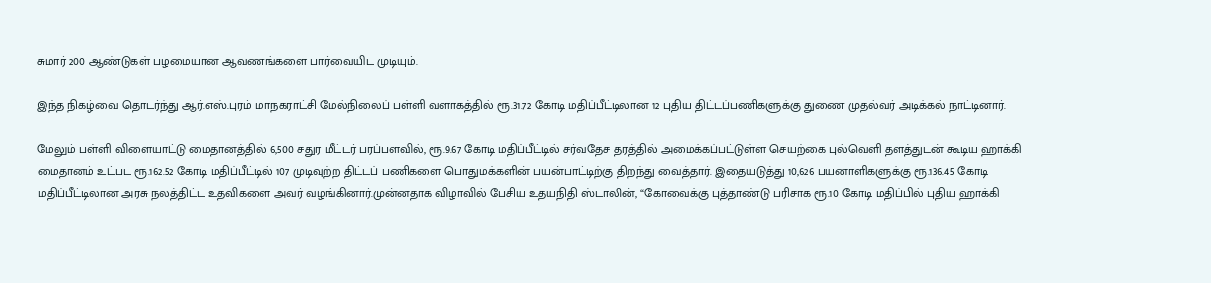சுமார் 200 ஆண்டுகள் பழமையான ஆவணங்களை பார்வையிட முடியும்.

இந்த நிகழ்வை தொடர்ந்து ஆர்.எஸ்.புரம் மாநகராட்சி மேல்நிலைப் பள்ளி வளாகத்தில் ரூ.31.72 கோடி மதிப்பீட்டிலான 12 புதிய திட்டப்பணிகளுக்கு துணை முதல்வர் அடிக்கல் நாட்டினார்.

மேலும் பள்ளி விளையாட்டு மைதானத்தில் 6,500 சதுர மீட்டர் பரப்பளவில், ரூ.9.67 கோடி மதிப்பீட்டில் சர்வதேச தரத்தில் அமைக்கப்பட்டுள்ள செயற்கை புல்வெளி தளத்துடன் கூடிய ஹாக்கி மைதானம் உட்பட ரூ.162.52 கோடி மதிப்பீட்டில் 107 முடிவுற்ற திட்டப் பணிகளை பொதுமக்களின் பயன்பாட்டிற்கு திறந்து வைத்தார். இதையடுத்து 10,626 பயனாளிகளுக்கு ரூ.136.45 கோடி மதிப்பீட்டிலான அரசு நலத்திட்ட உதவிகளை அவர் வழங்கினார்.முன்னதாக விழாவில் பேசிய உதயநிதி ஸ்டாலின், “கோவைக்கு புத்தாண்டு பரிசாக ரூ.10 கோடி மதிப்பில் புதிய ஹாக்கி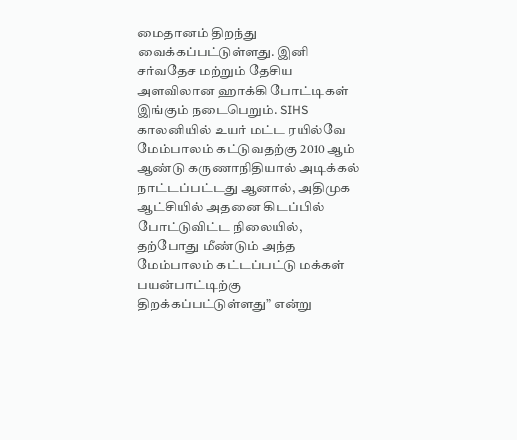மைதானம் திறந்து வைக்கப்பட்டுள்ளது. இனி சர்வதேச மற்றும் தேசிய அளவிலான ஹாக்கி போட்டிகள் இங்கும் நடைபெறும். SIHS காலனியில் உயர் மட்ட ரயில்வே மேம்பாலம் கட்டுவதற்கு 2010 ஆம் ஆண்டு கருணாநிதியால் அடிக்கல் நாட்டப்பட்டது ஆனால், அதிமுக ஆட்சியில் அதனை கிடப்பில் போட்டுவிட்ட நிலையில், தற்போது மீண்டும் அந்த மேம்பாலம் கட்டப்பட்டு மக்கள் பயன்பாட்டிற்கு திறக்கப்பட்டுள்ளது” என்று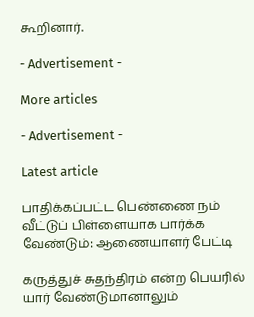கூறினார்.

- Advertisement -

More articles

- Advertisement -

Latest article

பாதிக்கப்பட்ட பெண்ணை நம் வீட்டுப் பிள்ளையாக பார்க்க வேண்டும்: ஆணையாளர் பேட்டி

கருத்துச் சுதந்திரம் என்ற பெயரில் யார் வேண்டுமானாலும்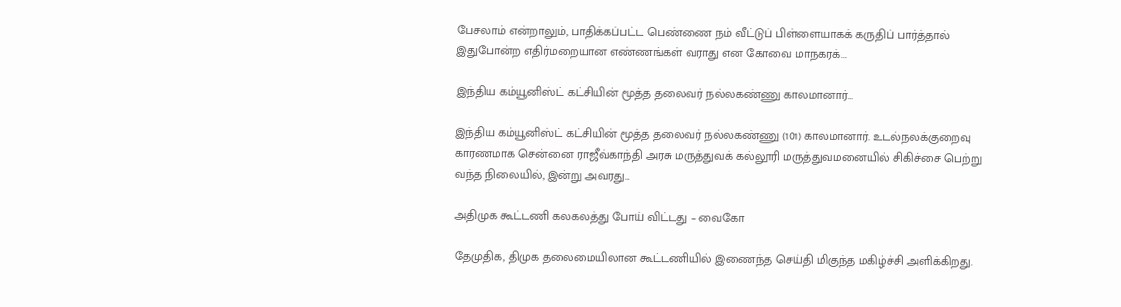பேசலாம் என்றாலும், பாதிக்கப்பட்ட பெண்ணை நம் வீட்டுப் பிள்ளையாகக் கருதிப் பார்த்தால் இதுபோன்ற எதிர்மறையான எண்ணங்கள் வராது என கோவை மாநகரக்...

இந்திய கம்யூனிஸ்ட் கட்சியின் மூத்த தலைவர் நல்லகண்ணு காலமானார்…

இந்திய கம்யூனிஸ்ட் கட்சியின் மூத்த தலைவர் நல்லகண்ணு (101) காலமானார். உடல்நலக்குறைவு காரணமாக சென்னை ராஜீவ்காந்தி அரசு மருத்துவக் கல்லூரி மருத்துவமனையில் சிகிச்சை பெற்று வந்த நிலையில், இன்று அவரது...

அதிமுக கூட்டணி கலகலத்து போய் விட்டது – வைகோ

தேமுதிக, திமுக தலைமையிலான கூட்டணியில் இணைந்த செய்தி மிகுந்த மகிழ்ச்சி அளிக்கிறது.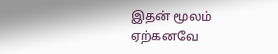இதன் மூலம் ஏற்கனவே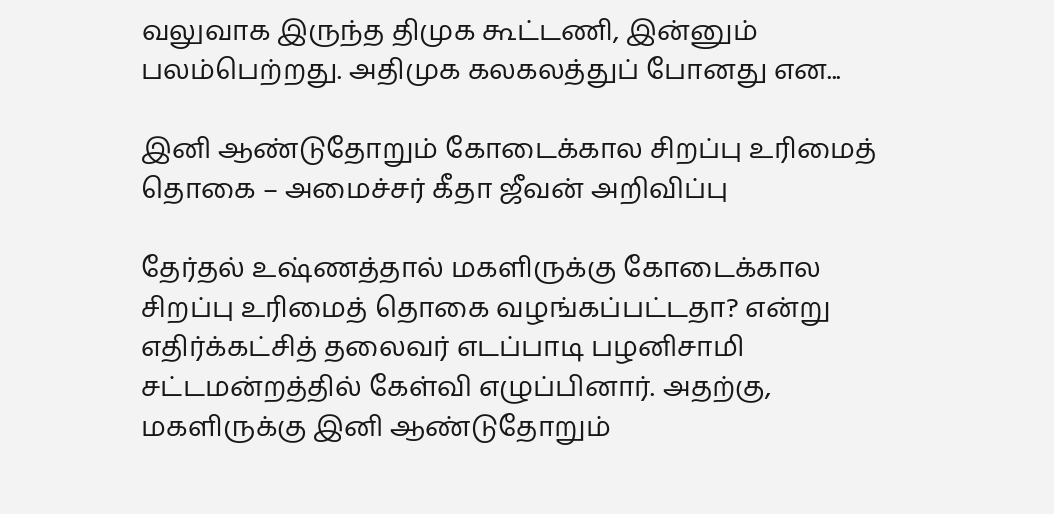வலுவாக இருந்த திமுக கூட்டணி, இன்னும் பலம்பெற்றது. அதிமுக கலகலத்துப் போனது என...

இனி ஆண்டுதோறும் கோடைக்கால சிறப்பு உரிமைத் தொகை – அமைச்சர் கீதா ஜீவன் அறிவிப்பு

தேர்தல் உஷ்ணத்தால் மகளிருக்கு கோடைக்கால சிறப்பு உரிமைத் தொகை வழங்கப்பட்டதா? என்று எதிர்க்கட்சித் தலைவர் எடப்பாடி பழனிசாமி சட்டமன்றத்தில் கேள்வி எழுப்பினார். அதற்கு, மகளிருக்கு இனி ஆண்டுதோறும்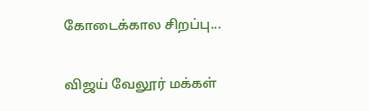கோடைக்கால சிறப்பு...

விஜய் வேலூர் மக்கள்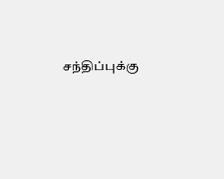சந்திப்புக்கு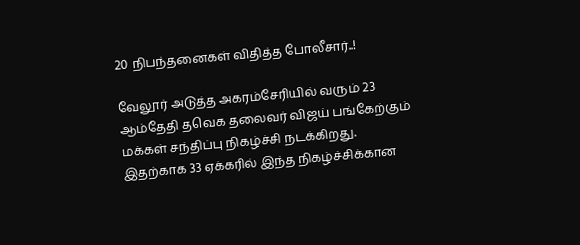20 நிபந்தனைகள் விதித்த போலீசார்..!

வேலூர் அடுத்த அகரம்சேரியில் வரும் 23 ஆம்தேதி தவெக தலைவர் விஜய் பங்கேற்கும் மக்கள் சந்திப்பு நிகழ்ச்சி நடக்கிறது. இதற்காக 33 ஏக்கரில் இந்த நிகழ்ச்சிக்கான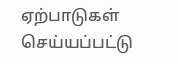ஏற்பாடுகள் செய்யப்பட்டு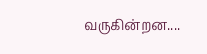வருகின்றன....